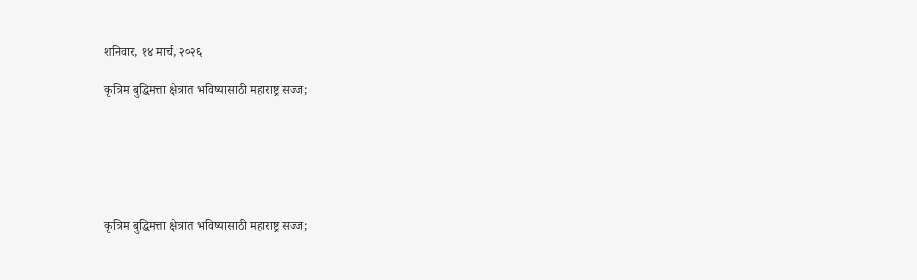शनिवार, १४ मार्च, २०२६

कृत्रिम बुद्धिमत्ता क्षेत्रात भविष्यासाठी महाराष्ट्र सज्ज;






कृत्रिम बुद्धिमत्ता क्षेत्रात भविष्यासाठी महाराष्ट्र सज्ज;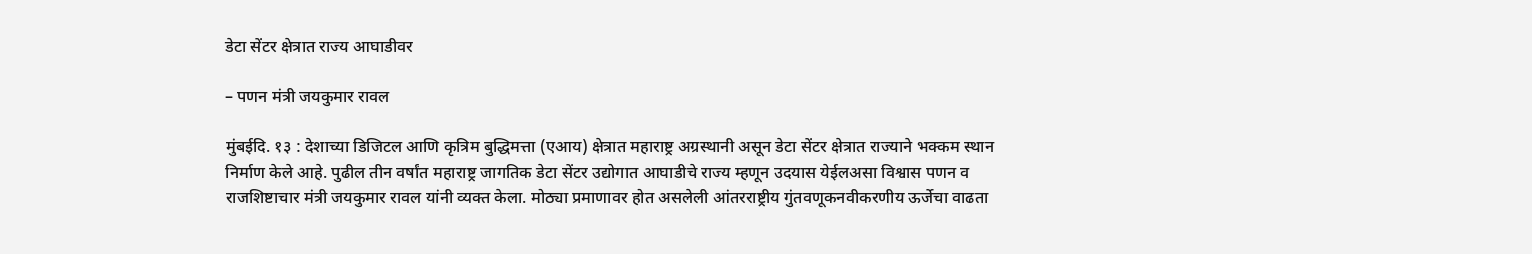डेटा सेंटर क्षेत्रात राज्य आघाडीवर

– पणन मंत्री जयकुमार रावल

मुंबईदि. १३ : देशाच्या डिजिटल आणि कृत्रिम बुद्धिमत्ता (एआय) क्षेत्रात महाराष्ट्र अग्रस्थानी असून डेटा सेंटर क्षेत्रात राज्याने भक्कम स्थान निर्माण केले आहे. पुढील तीन वर्षांत महाराष्ट्र जागतिक डेटा सेंटर उद्योगात आघाडीचे राज्य म्हणून उदयास येईलअसा विश्वास पणन व राजशिष्टाचार मंत्री जयकुमार रावल यांनी व्यक्त केला. मोठ्या प्रमाणावर होत असलेली आंतरराष्ट्रीय गुंतवणूकनवीकरणीय ऊर्जेचा वाढता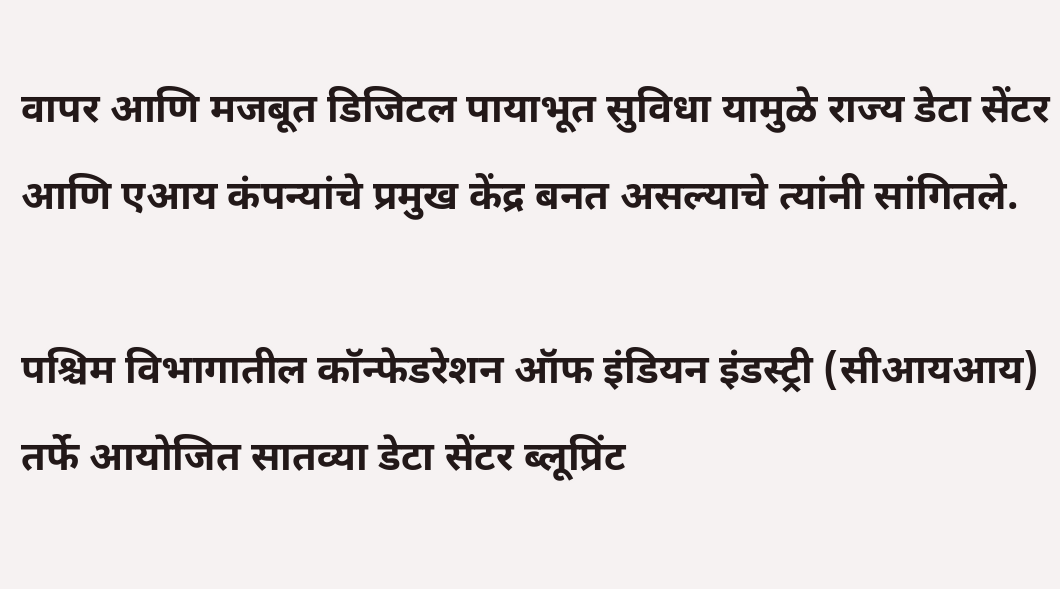वापर आणि मजबूत डिजिटल पायाभूत सुविधा यामुळे राज्य डेटा सेंटर आणि एआय कंपन्यांचे प्रमुख केंद्र बनत असल्याचे त्यांनी सांगितले.

पश्चिम विभागातील कॉन्फेडरेशन ऑफ इंडियन इंडस्ट्री (सीआयआय) तर्फे आयोजित सातव्या डेटा सेंटर ब्लूप्रिंट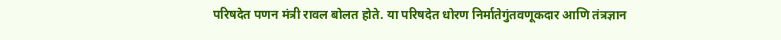परिषदेत पणन मंत्री रावल बोलत होते. या परिषदेत धोरण निर्मातेगुंतवणूकदार आणि तंत्रज्ञान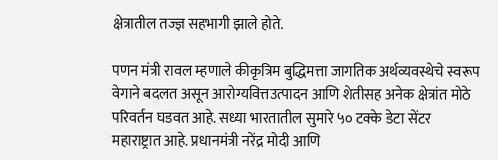क्षेत्रातील तज्ज्ञ सहभागी झाले होते.

पणन मंत्री रावल म्हणाले कीकृत्रिम बुद्धिमत्ता जागतिक अर्थव्यवस्थेचे स्वरूप वेगाने बदलत असून आरोग्यवित्तउत्पादन आणि शेतीसह अनेक क्षेत्रांत मोठे परिवर्तन घडवत आहे. सध्या भारतातील सुमारे ५० टक्के डेटा सेंटर महाराष्ट्रात आहे. प्रधानमंत्री नरेंद्र मोदी आणि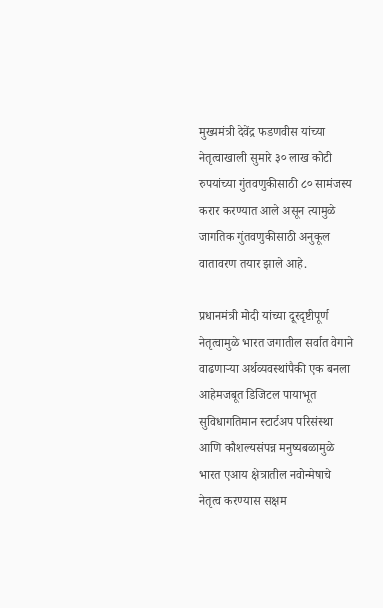मुख्यमंत्री देवेंद्र फडणवीस यांच्या नेतृत्वाखाली सुमारे ३० लाख कोटी रुपयांच्या गुंतवणुकीसाठी ८० सामंजस्य करार करण्यात आले असून त्यामुळे जागतिक गुंतवणुकीसाठी अनुकूल वातावरण तयार झाले आहे.

प्रधानमंत्री मोदी यांच्या दूरदृष्टीपूर्ण नेतृत्वामुळे भारत जगातील सर्वात वेगाने वाढणाऱ्या अर्थव्यवस्थांपैकी एक बनला आहेमजबूत डिजिटल पायाभूत सुविधागतिमान स्टार्टअप परिसंस्था आणि कौशल्यसंपन्न मनुष्यबळामुळे भारत एआय क्षेत्रातील नवोन्मेषाचे नेतृत्व करण्यास सक्षम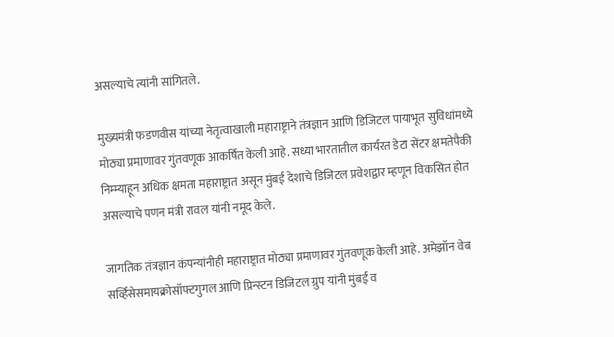असल्याचे त्यांनी सांगितले.

मुख्यमंत्री फडणवीस यांच्या नेतृत्वाखाली महाराष्ट्राने तंत्रज्ञान आणि डिजिटल पायाभूत सुविधांमध्ये मोठ्या प्रमाणावर गुंतवणूक आकर्षित केली आहे. सध्या भारतातील कार्यरत डेटा सेंटर क्षमतेपैकी निम्म्याहून अधिक क्षमता महाराष्ट्रात असून मुंबई देशाचे डिजिटल प्रवेशद्वार म्हणून विकसित होत असल्याचे पणन मंत्री रावल यांनी नमूद केले.

जागतिक तंत्रज्ञान कंपन्यांनीही महाराष्ट्रात मोठ्या प्रमाणावर गुंतवणूक केली आहे. अमेझॉन वेब सर्व्हिसेसमायक्रोसॉफ्टगुगल आणि प्रिन्स्टन डिजिटल ग्रुप यांनी मुंबई व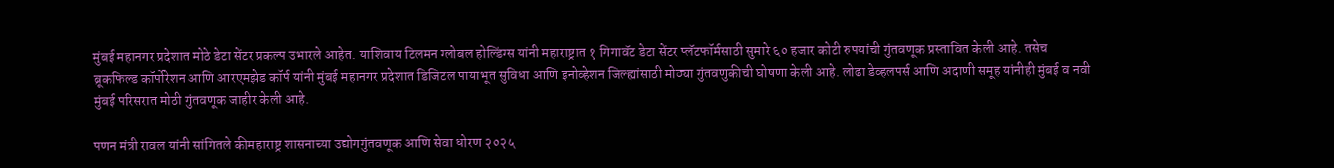मुंबई महानगर प्रदेशात मोठे डेटा सेंटर प्रकल्प उभारले आहेत. याशिवाय टिलमन ग्लोबल होल्डिंग्स यांनी महाराष्ट्रात १ गिगावॅट डेटा सेंटर प्लॅटफॉर्मसाठी सुमारे ६० हजार कोटी रुपयांची गुंतवणूक प्रस्तावित केली आहे. तसेच ब्रूकफिल्ड कॉर्पोरेशन आणि आरएमझेड कॉर्प यांनी मुंबई महानगर प्रदेशात डिजिटल पायाभूत सुविधा आणि इनोव्हेशन जिल्ह्यांसाठी मोठ्या गुंतवणुकीची घोषणा केली आहे. लोढा डेव्हलपर्स आणि अदाणी समूह यांनीही मुंबई व नवी मुंबई परिसरात मोठी गुंतवणूक जाहीर केली आहे.

पणन मंत्री रावल यांनी सांगितले कीमहाराष्ट्र शासनाच्या उद्योगगुंतवणूक आणि सेवा धोरण २०२५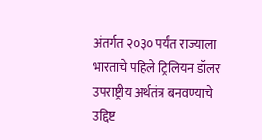अंतर्गत २०३० पर्यंत राज्याला भारताचे पहिले ट्रिलियन डॉलर उपराष्ट्रीय अर्थतंत्र बनवण्याचे उद्दिष्ट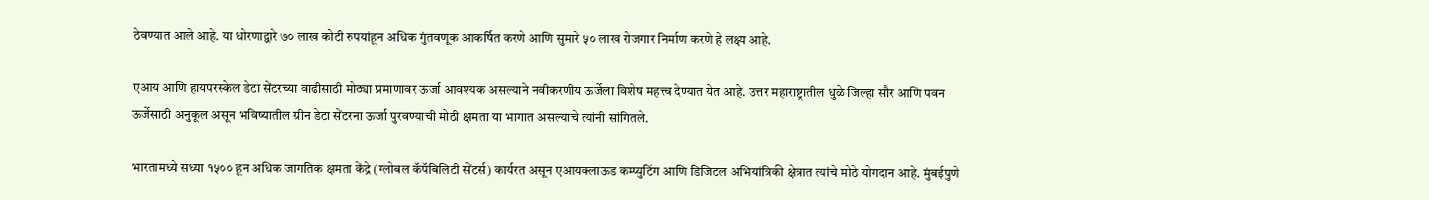ठेवण्यात आले आहे. या धोरणाद्वारे ७० लाख कोटी रुपयांहून अधिक गुंतवणूक आकर्षित करणे आणि सुमारे ५० लाख रोजगार निर्माण करणे हे लक्ष्य आहे.

एआय आणि हायपरस्केल डेटा सेंटरच्या वाढीसाठी मोठ्या प्रमाणावर ऊर्जा आवश्यक असल्याने नवीकरणीय ऊर्जेला विशेष महत्त्व देण्यात येत आहे. उत्तर महाराष्ट्रातील धुळे जिल्हा सौर आणि पवन ऊर्जेसाठी अनुकूल असून भविष्यातील ग्रीन डेटा सेंटरना ऊर्जा पुरवण्याची मोठी क्षमता या भागात असल्याचे त्यांनी सांगितले.

भारतामध्ये सध्या १५०० हून अधिक जागतिक क्षमता केंद्रे (ग्लोबल कॅपॅबिलिटी सेंटर्स) कार्यरत असून एआयक्लाऊड कम्प्युटिंग आणि डिजिटल अभियांत्रिकी क्षेत्रात त्यांचे मोठे योगदान आहे. मुंबईपुणे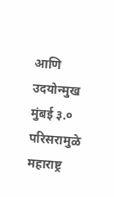आणि उदयोन्मुख मुंबई ३.० परिसरामुळे महाराष्ट्र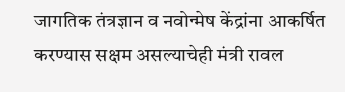जागतिक तंत्रज्ञान व नवोन्मेष केंद्रांना आकर्षित करण्यास सक्षम असल्याचेही मंत्री रावल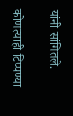यांनी सांगितले.

कोणत्याही टिप्पण्‍या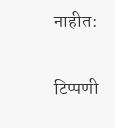नाहीत:

टिप्पणी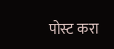पोस्ट करा